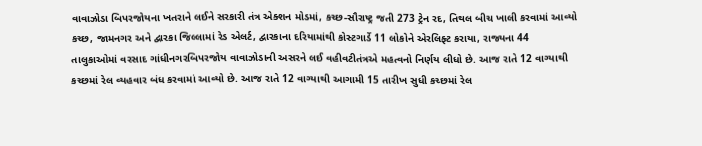વાવાઝોડા બિપરજોયના ખતરાને લઈને સરકારી તંત્ર એક્શન મોડમાં, કચ્છ-સૌરાષ્ટ્ર જતી 273 ટ્રેન રદ, તિથલ બીચ ખાલી કરવામાં આવ્યો
કચ્છ, જામનગર અને દ્વારકા જિલ્લામાં રેડ એલર્ટ, દ્વારકાના દરિયામાંથી કોસ્ટગાર્ડે 11 લોકોને એરલિફ્ટ કરાયા, રાજ્યના 44 તાલુકાઓમાં વરસાદ ગાંધીનગરબિપરજોય વાવાઝોડાની અસરને લઈ વહીવટીતંત્રએ મહત્વનો નિર્ણય લીધો છે. આજ રાતે 12 વાગ્યાથી કચ્છમાં રેલ વ્યહવાર બંધ કરવામાં આવ્યો છે. આજ રાતે 12 વાગ્યાથી આગામી 15 તારીખ સુધી કચ્છમાં રેલ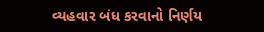વ્યહવાર બંધ કરવાનો નિર્ણય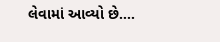લેવામાં આવ્યો છે….